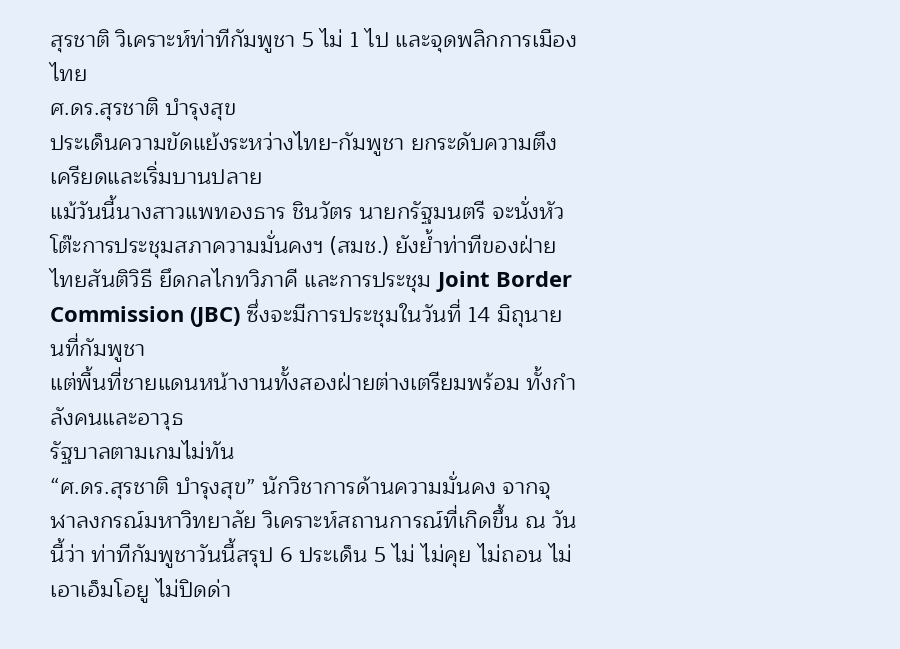สุรชาติ วิเคราะห์ท่าทีกัมพูชา 5 ไม่ 1 ไป และจุดพลิกการเมืองไทย
ศ.ดร.สุรชาติ บำรุงสุข
ประเด็นความขัดแย้งระหว่างไทย-กัมพูชา ยกระดับความตึงเครียดและเริ่มบานปลาย
แม้วันนี้นางสาวแพทองธาร ชินวัตร นายกรัฐมนตรี จะนั่งหัวโต๊ะการประชุมสภาความมั่นคงฯ (สมช.) ยังย้ำท่าทีของฝ่ายไทยสันติวิธี ยึดกลไกทวิภาคี และการประชุม Joint Border Commission (JBC) ซึ่งจะมีการประชุมในวันที่ 14 มิถุนายนที่กัมพูชา
แต่พื้นที่ชายแดนหน้างานทั้งสองฝ่ายต่างเตรียมพร้อม ทั้งกำลังคนและอาวุธ
รัฐบาลตามเกมไม่ทัน
“ศ.ดร.สุรชาติ บำรุงสุข” นักวิชาการด้านความมั่นคง จากจุฬาลงกรณ์มหาวิทยาลัย วิเคราะห์สถานการณ์ที่เกิดขึ้น ณ วันนี้ว่า ท่าทีกัมพูชาวันนี้สรุป 6 ประเด็น 5 ไม่ ไม่คุย ไม่ถอน ไม่เอาเอ็มโอยู ไม่ปิดด่า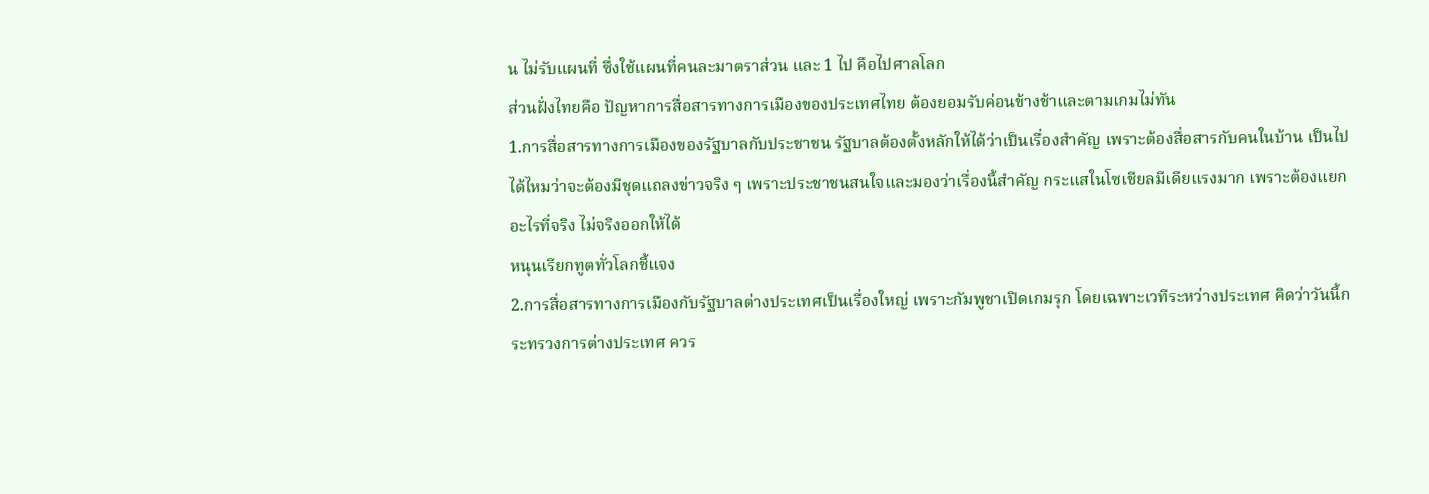น ไม่รับแผนที่ ซึ่งใช้แผนที่คนละมาตราส่วน และ 1 ไป คือไปศาลโลก
ส่วนฝั่งไทยคือ ปัญหาการสื่อสารทางการเมืองของประเทศไทย ต้องยอมรับค่อนข้างช้าและตามเกมไม่ทัน
1.การสื่อสารทางการเมืองของรัฐบาลกับประชาชน รัฐบาลต้องตั้งหลักให้ได้ว่าเป็นเรื่องสำคัญ เพราะต้องสื่อสารกับคนในบ้าน เป็นไปได้ไหมว่าจะต้องมีชุดแถลงข่าวจริง ๆ เพราะประชาชนสนใจและมองว่าเรื่องนี้สำคัญ กระแสในโซเชียลมีเดียแรงมาก เพราะต้องแยกอะไรที่จริง ไม่จริงออกให้ได้
หนุนเรียกทูตทั่วโลกชี้แจง
2.การสื่อสารทางการเมืองกับรัฐบาลต่างประเทศเป็นเรื่องใหญ่ เพราะกัมพูชาเปิดเกมรุก โดยเฉพาะเวทีระหว่างประเทศ คิดว่าวันนี้กระทรวงการต่างประเทศ ควร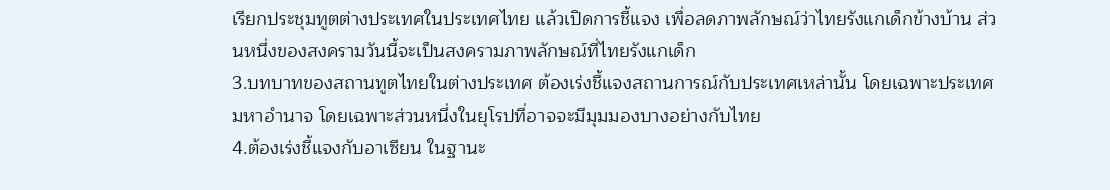เรียกประชุมทูตต่างประเทศในประเทศไทย แล้วเปิดการชี้แจง เพื่อลดภาพลักษณ์ว่าไทยรังแกเด็กข้างบ้าน ส่วนหนึ่งของสงครามวันนี้จะเป็นสงครามภาพลักษณ์ที่ไทยรังแกเด็ก
3.บทบาทของสถานทูตไทยในต่างประเทศ ต้องเร่งชี้แจงสถานการณ์กับประเทศเหล่านั้น โดยเฉพาะประเทศมหาอำนาจ โดยเฉพาะส่วนหนึ่งในยุโรปที่อาจจะมีมุมมองบางอย่างกับไทย
4.ต้องเร่งชี้แจงกับอาเซียน ในฐานะ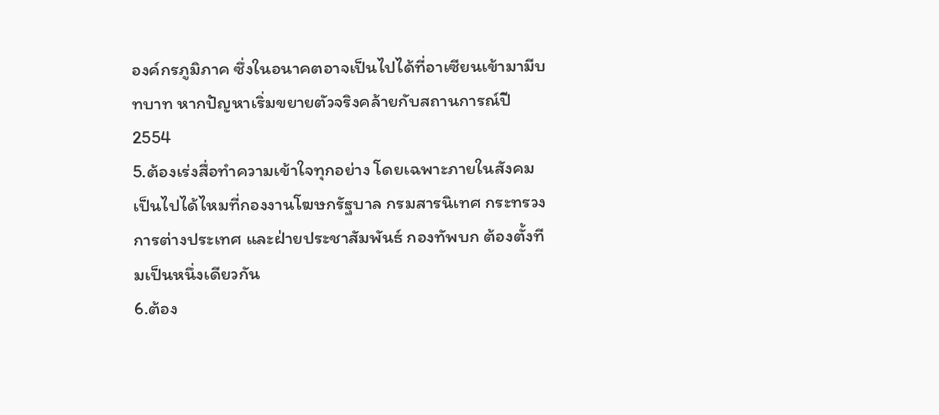องค์กรภูมิภาค ซึ่งในอนาคตอาจเป็นไปได้ที่อาเซียนเข้ามามีบทบาท หากปัญหาเริ่มขยายตัวจริงคล้ายกับสถานการณ์ปี 2554
5.ต้องเร่งสื่อทำความเข้าใจทุกอย่าง โดยเฉพาะภายในสังคม เป็นไปได้ไหมที่กองงานโฆษกรัฐบาล กรมสารนิเทศ กระทรวงการต่างประเทศ และฝ่ายประชาสัมพันธ์ กองทัพบก ต้องตั้งทีมเป็นหนึ่งเดียวกัน
6.ต้อง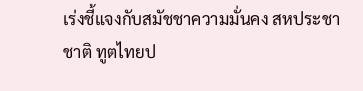เร่งชี้แจงกับสมัชชาความมั่นคง สหประชาชาติ ทูตไทยป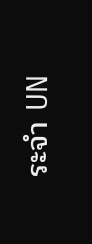ระจำ UN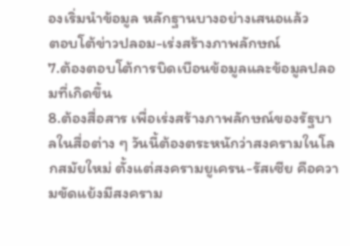องเริ่มนำข้อมูล หลักฐานบางอย่างเสนอแล้ว
ตอบโต้ข่าวปลอม-เร่งสร้างภาพลักษณ์
7.ต้องตอบโต้การบิดเบือนข้อมูลและข้อมูลปลอมที่เกิดขึ้น
8.ต้องสื่อสาร เพื่อเร่งสร้างภาพลักษณ์ของรัฐบาลในสื่อต่าง ๆ วันนี้ต้องตระหนักว่าสงครามในโลกสมัยใหม่ ตั้งแต่สงครามยูเครน-รัสเซีย คือความขัดแย้งมีสงคราม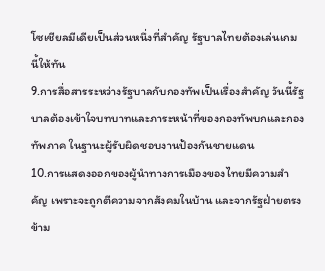โซเชียลมีเดียเป็นส่วนหนึ่งที่สำคัญ รัฐบาลไทยต้องเล่นเกมนี้ให้ทัน
9.การสื่อสารระหว่างรัฐบาลกับกองทัพเป็นเรื่องสำคัญ วันนี้รัฐบาลต้องเข้าใจบทบาทและภาระหน้าที่ของกองทัพบกและกองทัพภาค ในฐานะผู้รับผิดชอบงานป้องกันชายแดน
10.การแสดงออกของผู้นำทางการเมืองของไทยมีความสำคัญ เพราะจะถูกตีความจากสังคมในบ้าน และจากรัฐฝ่ายตรงข้าม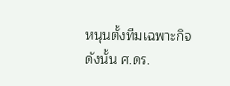หนุนตั้งทีมเฉพาะกิจ
ดังนั้น ศ.ดร.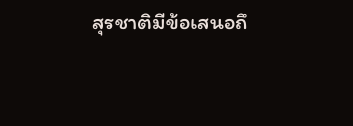สุรชาติมีข้อเสนอถึ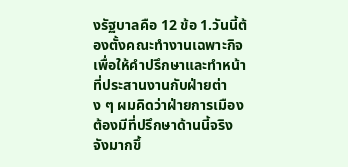งรัฐบาลคือ 12 ข้อ 1.วันนี้ต้องตั้งคณะทำงานเฉพาะกิจ เพื่อให้คำปรึกษาและทำหน้าที่ประสานงานกับฝ่ายต่าง ๆ ผมคิดว่าฝ่ายการเมืองต้องมีที่ปรึกษาด้านนี้จริงจังมากขึ้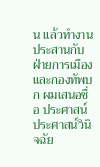น แล้วทำงานประสานกับฝ่ายการเมือง และกองทัพบก ผมเสนอชื่อ ประศาสน์ ประศาสน์วินิจฉัย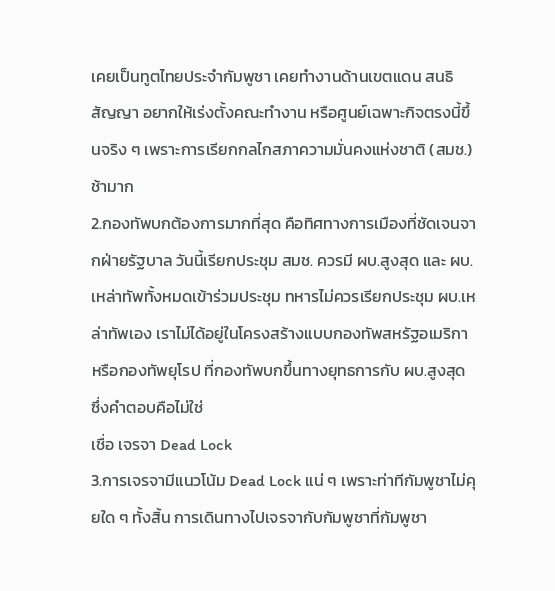เคยเป็นทูตไทยประจำกัมพูชา เคยทำงานด้านเขตแดน สนธิสัญญา อยากให้เร่งตั้งคณะทำงาน หรือศูนย์เฉพาะกิจตรงนี้ขึ้นจริง ๆ เพราะการเรียกกลไกสภาความมั่นคงแห่งชาติ (สมช.) ช้ามาก
2.กองทัพบกต้องการมากที่สุด คือทิศทางการเมืองที่ชัดเจนจากฝ่ายรัฐบาล วันนี้เรียกประชุม สมช. ควรมี ผบ.สูงสุด และ ผบ.เหล่าทัพทั้งหมดเข้าร่วมประชุม ทหารไม่ควรเรียกประชุม ผบ.เหล่าทัพเอง เราไม่ได้อยู่ในโครงสร้างแบบกองทัพสหรัฐอเมริกา หรือกองทัพยุโรป ที่กองทัพบกขึ้นทางยุทธการกับ ผบ.สูงสุด ซึ่งคำตอบคือไม่ใช่
เชื่อ เจรจา Dead Lock
3.การเจรจามีแนวโน้ม Dead Lock แน่ ๆ เพราะท่าทีกัมพูชาไม่คุยใด ๆ ทั้งสิ้น การเดินทางไปเจรจากับกัมพูชาที่กัมพูชา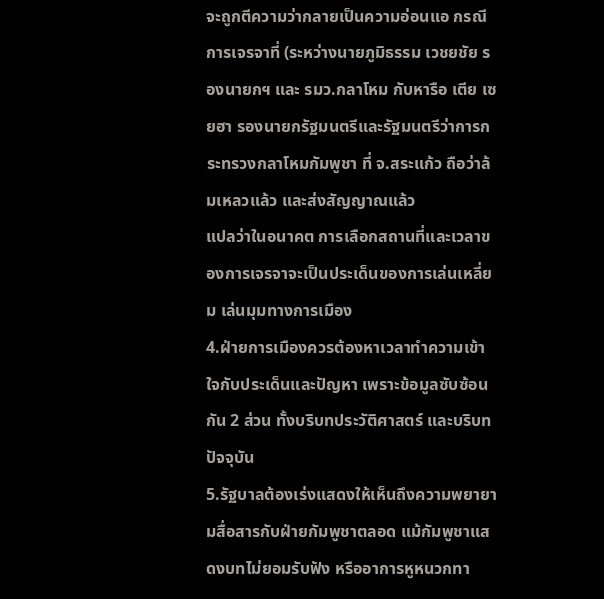จะถูกตีความว่ากลายเป็นความอ่อนแอ กรณีการเจรจาที่ (ระหว่างนายภูมิธรรม เวชยชัย รองนายกฯ และ รมว.กลาโหม กับหารือ เตีย เซยฮา รองนายกรัฐมนตรีและรัฐมนตรีว่าการกระทรวงกลาโหมกัมพูชา ที่ จ.สระแก้ว ถือว่าล้มเหลวแล้ว และส่งสัญญาณแล้ว
แปลว่าในอนาคต การเลือกสถานที่และเวลาของการเจรจาจะเป็นประเด็นของการเล่นเหลี่ยม เล่นมุมทางการเมือง
4.ฝ่ายการเมืองควรต้องหาเวลาทำความเข้าใจกับประเด็นและปัญหา เพราะข้อมูลซับซ้อนกัน 2 ส่วน ทั้งบริบทประวัติศาสตร์ และบริบทปัจจุบัน
5.รัฐบาลต้องเร่งแสดงให้เห็นถึงความพยายามสื่อสารกับฝ่ายกัมพูชาตลอด แม้กัมพูชาแสดงบทไม่ยอมรับฟัง หรืออาการหูหนวกทา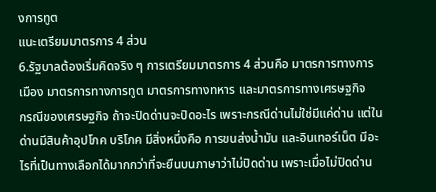งการทูต
แนะเตรียมมาตรการ 4 ส่วน
6.รัฐบาลต้องเริ่มคิดจริง ๆ การเตรียมมาตรการ 4 ส่วนคือ มาตรการทางการเมือง มาตรการทางการทูต มาตรการทางทหาร และมาตรการทางเศรษฐกิจ
กรณีของเศรษฐกิจ ถ้าจะปิดด่านจะปิดอะไร เพราะกรณีด่านไม่ใช่มีแค่ด่าน แต่ในด่านมีสินค้าอุปโภค บริโภค มีสิ่งหนึ่งคือ การขนส่งน้ำมัน และอินเทอร์เน็ต มีอะไรที่เป็นทางเลือกได้มากกว่าที่จะยืนบนภาษาว่าไม่ปิดด่าน เพราะเมื่อไม่ปิดด่าน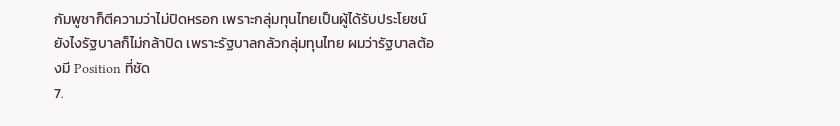กัมพูชาก็ตีความว่าไม่ปิดหรอก เพราะกลุ่มทุนไทยเป็นผู้ได้รับประโยชน์ ยังไงรัฐบาลก็ไม่กล้าปิด เพราะรัฐบาลกลัวกลุ่มทุนไทย ผมว่ารัฐบาลต้องมี Position ที่ชัด
7.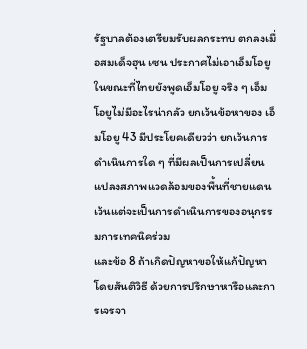รัฐบาลต้องเตรียมรับผลกระทบ ตกลงเมื่อสมเด็จฮุน เซน ประกาศไม่เอาเอ็มโอยู ในขณะที่ไทยยังพูดเอ็มโอยู จริง ๆ เอ็มโอยูไม่มีอะไรน่ากลัว ยกเว้นข้อหาของ เอ็มโอยู 43 มีประโยคเดียวว่า ยกเว้นการดำเนินการใด ๆ ที่มีผลเป็นการเปลี่ยนแปลงสภาพแวดล้อมของพื้นที่ชายแดน เว้นแต่จะเป็นการดำเนินการของอนุกรรมการเทคนิคร่วม
และข้อ 8 ถ้าเกิดปัญหาขอให้แก้ปัญหาโดยสันติวิธี ด้วยการปรึกษาหารือและการเจรจา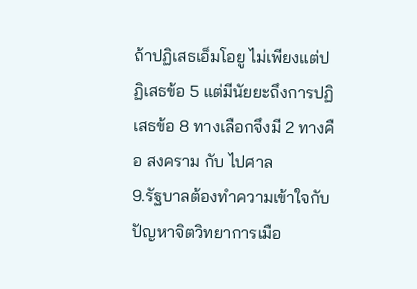ถ้าปฏิเสธเอ็มโอยู ไม่เพียงแต่ปฏิเสธข้อ 5 แต่มีนัยยะถึงการปฏิเสธข้อ 8 ทางเลือกจึงมี 2 ทางคือ สงคราม กับ ไปศาล
9.รัฐบาลต้องทำความเข้าใจกับปัญหาจิตวิทยาการเมือ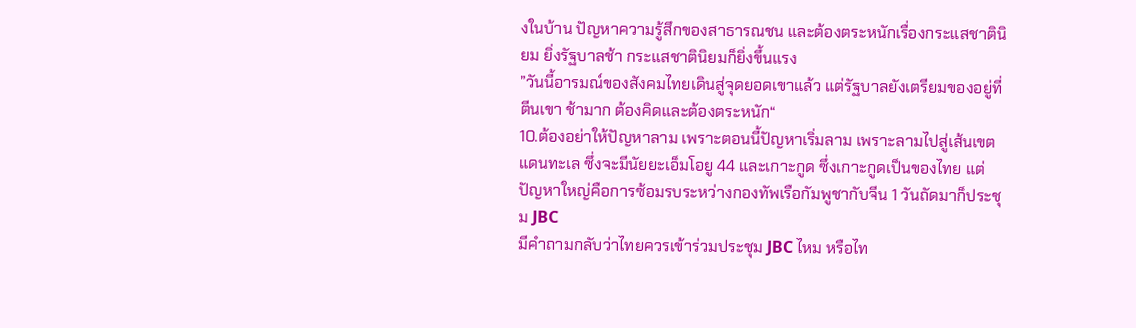งในบ้าน ปัญหาความรู้สึกของสาธารณชน และต้องตระหนักเรื่องกระแสชาตินิยม ยิ่งรัฐบาลช้า กระแสชาตินิยมก็ยิ่งขึ้นแรง
”วันนี้อารมณ์ของสังคมไทยเดินสู่จุดยอดเขาแล้ว แต่รัฐบาลยังเตรียมของอยู่ที่ตีนเขา ช้ามาก ต้องคิดและต้องตระหนัก“
10.ต้องอย่าให้ปัญหาลาม เพราะตอนนี้ปัญหาเริ่มลาม เพราะลามไปสู่เส้นเขตแดนทะเล ซึ่งจะมีนัยยะเอ็มโอยู 44 และเกาะกูด ซึ่งเกาะกูดเป็นของไทย แต่ปัญหาใหญ่คือการซ้อมรบระหว่างกองทัพเรือกัมพูชากับจีน 1 วันถัดมาก็ประชุม JBC
มีคำถามกลับว่าไทยควรเข้าร่วมประชุม JBC ไหม หรือไท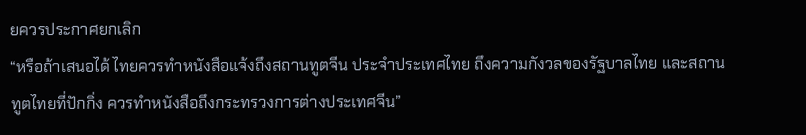ยควรประกาศยกเลิก
“หรือถ้าเสนอได้ ไทยควรทำหนังสือแจ้งถึงสถานทูตจีน ประจำประเทศไทย ถึงความกังวลของรัฐบาลไทย และสถานทูตไทยที่ปักกิ่ง ควรทำหนังสือถึงกระทรวงการต่างประเทศจีน”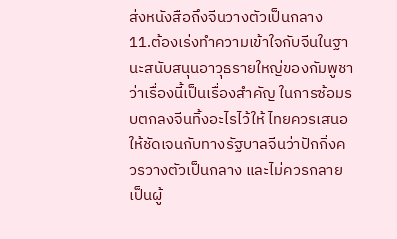ส่งหนังสือถึงจีนวางตัวเป็นกลาง
11.ต้องเร่งทำความเข้าใจกับจีนในฐานะสนับสนุนอาวุธรายใหญ่ของกัมพูชา ว่าเรื่องนี้เป็นเรื่องสำคัญ ในการซ้อมรบตกลงจีนทิ้งอะไรไว้ให้ ไทยควรเสนอให้ชัดเจนกับทางรัฐบาลจีนว่าปักกิ่งควรวางตัวเป็นกลาง และไม่ควรกลายเป็นผู้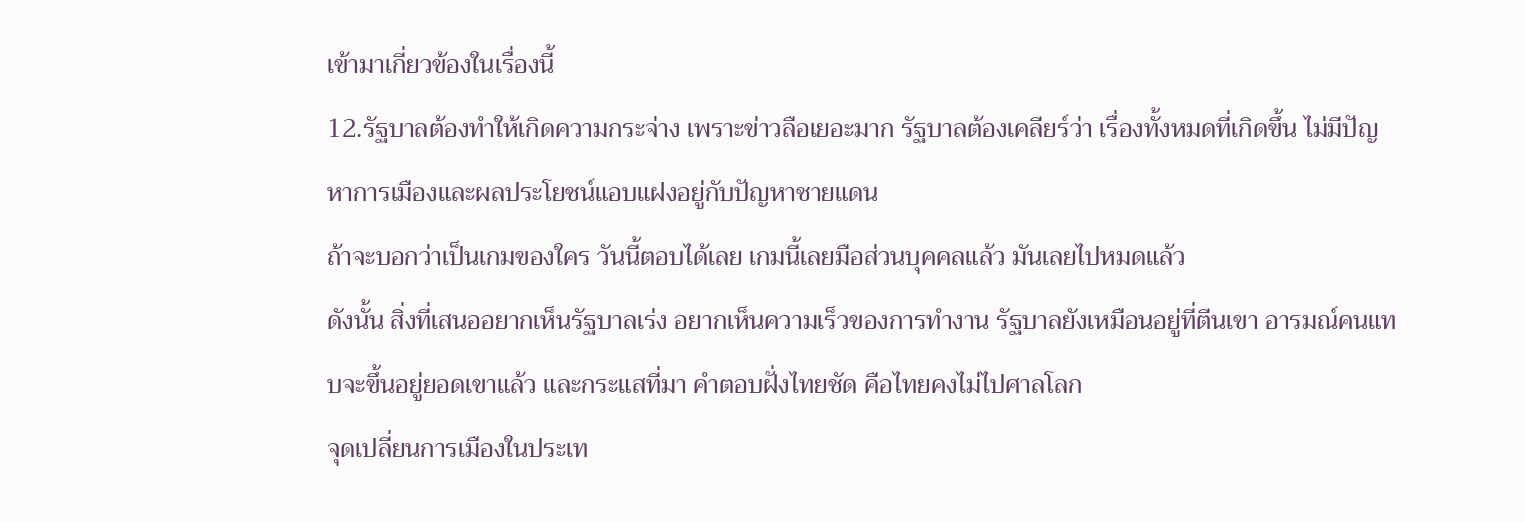เข้ามาเกี่ยวข้องในเรื่องนี้
12.รัฐบาลต้องทำให้เกิดความกระจ่าง เพราะข่าวลือเยอะมาก รัฐบาลต้องเคลียร์ว่า เรื่องทั้งหมดที่เกิดขึ้น ไม่มีปัญหาการเมืองและผลประโยชน์แอบแฝงอยู่กับปัญหาชายแดน
ถ้าจะบอกว่าเป็นเกมของใคร วันนี้ตอบได้เลย เกมนี้เลยมือส่วนบุคคลแล้ว มันเลยไปหมดแล้ว
ดังนั้น สิ่งที่เสนออยากเห็นรัฐบาลเร่ง อยากเห็นความเร็วของการทำงาน รัฐบาลยังเหมือนอยู่ที่ตีนเขา อารมณ์คนแทบจะขึ้นอยู่ยอดเขาแล้ว และกระแสที่มา คำตอบฝั่งไทยชัด คือไทยคงไม่ไปศาลโลก
จุดเปลี่ยนการเมืองในประเท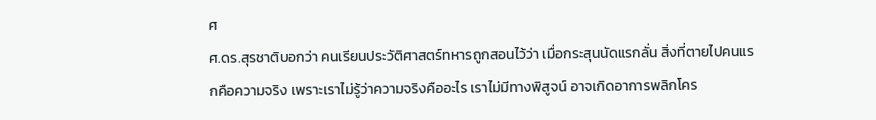ศ
ศ.ดร.สุรชาติบอกว่า คนเรียนประวัติศาสตร์ทหารถูกสอนไว้ว่า เมื่อกระสุนนัดแรกลั่น สิ่งที่ตายไปคนแรกคือความจริง เพราะเราไม่รู้ว่าความจริงคืออะไร เราไม่มีทางพิสูจน์ อาจเกิดอาการพลิกโคร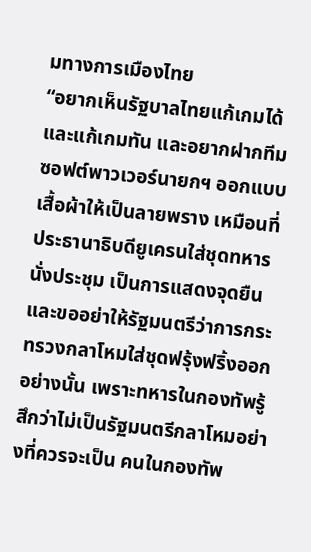มทางการเมืองไทย
“อยากเห็นรัฐบาลไทยแก้เกมได้ และแก้เกมทัน และอยากฝากทีมซอฟต์พาวเวอร์นายกฯ ออกแบบเสื้อผ้าให้เป็นลายพราง เหมือนที่ประธานาธิบดียูเครนใส่ชุดทหารนั่งประชุม เป็นการแสดงจุดยืน และขออย่าให้รัฐมนตรีว่าการกระทรวงกลาโหมใส่ชุดฟรุ้งฟริ้งออกอย่างนั้น เพราะทหารในกองทัพรู้สึกว่าไม่เป็นรัฐมนตรีกลาโหมอย่างที่ควรจะเป็น คนในกองทัพ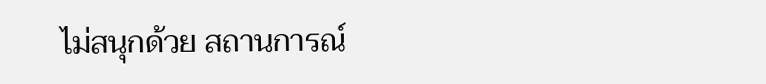ไม่สนุกด้วย สถานการณ์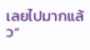เลยไปมากแล้ว“